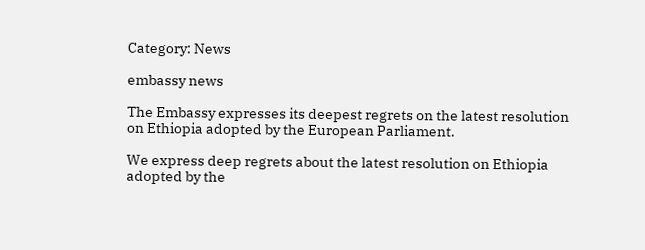Category: News

embassy news

The Embassy expresses its deepest regrets on the latest resolution on Ethiopia adopted by the European Parliament.

We express deep regrets about the latest resolution on Ethiopia adopted by the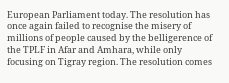European Parliament today. The resolution has once again failed to recognise the misery of millions of people caused by the belligerence of the TPLF in Afar and Amhara, while only focusing on Tigray region. The resolution comes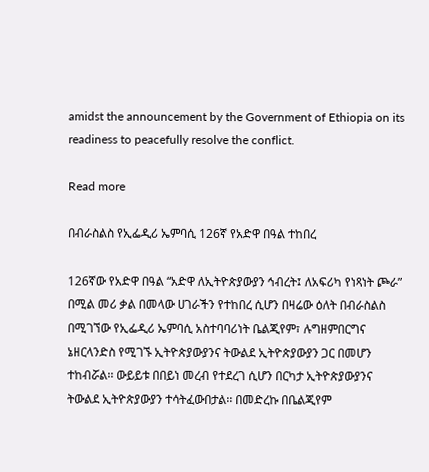amidst the announcement by the Government of Ethiopia on its readiness to peacefully resolve the conflict.

Read more

በብራስልስ የኢፌዲሪ ኤምባሲ 126ኛ የአድዋ በዓል ተከበረ

126ኛው የአድዋ በዓል “አድዋ ለኢትዮጵያውያን ኅብረት፤ ለአፍሪካ የነጻነት ጮራ” በሚል መሪ ቃል በመላው ሀገራችን የተከበረ ሲሆን በዛሬው ዕለት በብራስልስ በሚገኘው የኢፌዲሪ ኤምባሲ አስተባባሪነት ቤልጂየም፣ ሉግዘምበርግና ኔዘርላንድስ የሚገኙ ኢትዮጵያውያንና ትውልደ ኢትዮጵያውያን ጋር በመሆን ተከብሯል፡፡ ውይይቱ በበይነ መረብ የተደረገ ሲሆን በርካታ ኢትዮጵያውያንና ትውልደ ኢትዮጵያውያን ተሳትፈውበታል፡፡ በመድረኩ በቤልጂየም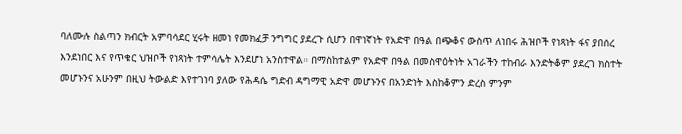ባለሙሉ ስልጣን ክብርት አምባሳደር ሂሩት ዘመነ የመክፈቻ ንግግር ያደረጉ ሲሆን በዋነኛነት የአድዋ በዓል በጭቆና ውስጥ ለነበሩ ሕዝቦች የነጻነት ፋና ያበሰረ እንደነበር እና የጥቁር ህዝቦች የነጻነት ተምሳሌት እንደሆነ አንስተዋል። በማስከተልም የአድዋ በዓል በመስዋዕትነት አገራችን ተከብራ እንድትቆም ያደረገ ክስተት መሆኑንና አሁንም በዚህ ትውልድ እየተገነባ ያለው የሕዳሴ ግድብ ዳግማዊ አድዋ መሆኑንና በአንድነት እስከቆምን ድረስ ምንም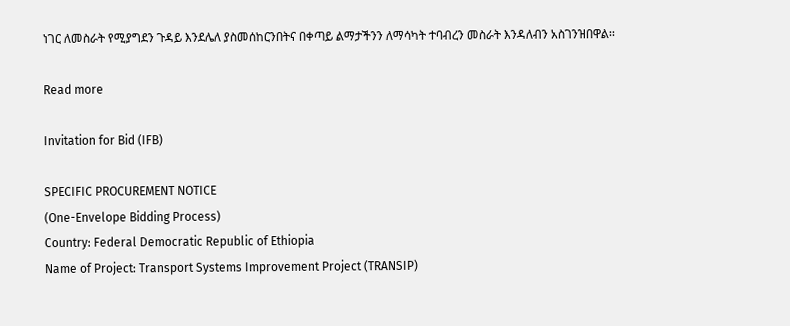ነገር ለመስራት የሚያግደን ጉዳይ እንደሌለ ያስመሰከርንበትና በቀጣይ ልማታችንን ለማሳካት ተባብረን መስራት እንዳለብን አስገንዝበዋል፡፡

Read more

Invitation for Bid (IFB)

SPECIFIC PROCUREMENT NOTICE
(One-Envelope Bidding Process)
Country: Federal Democratic Republic of Ethiopia
Name of Project: Transport Systems Improvement Project (TRANSIP)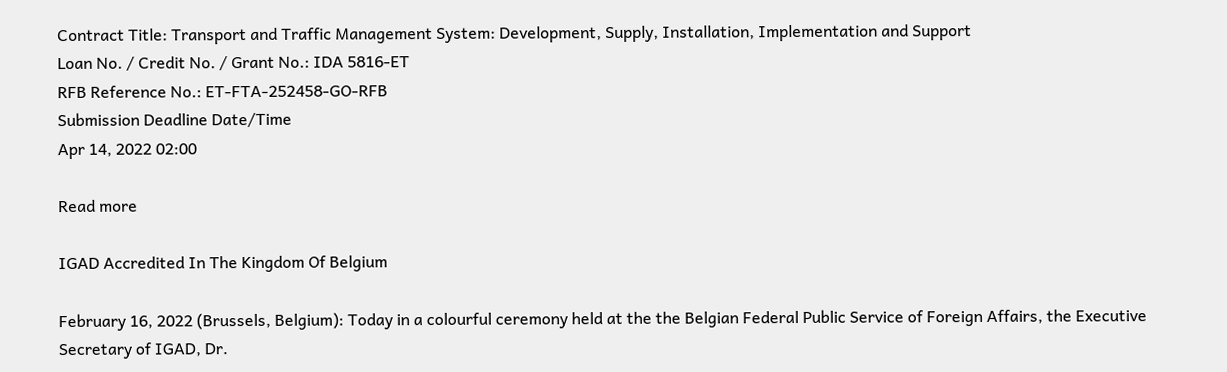Contract Title: Transport and Traffic Management System: Development, Supply, Installation, Implementation and Support
Loan No. / Credit No. / Grant No.: IDA 5816-ET
RFB Reference No.: ET-FTA-252458-GO-RFB
Submission Deadline Date/Time
Apr 14, 2022 02:00

Read more

IGAD Accredited In The Kingdom Of Belgium

February 16, 2022 (Brussels, Belgium): Today in a colourful ceremony held at the the Belgian Federal Public Service of Foreign Affairs, the Executive Secretary of IGAD, Dr.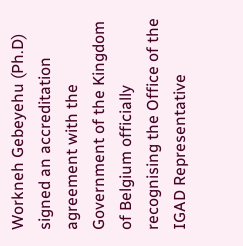Workneh Gebeyehu (Ph.D) signed an accreditation agreement with the Government of the Kingdom of Belgium officially recognising the Office of the IGAD Representative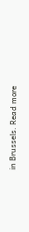in Brussels. Read more